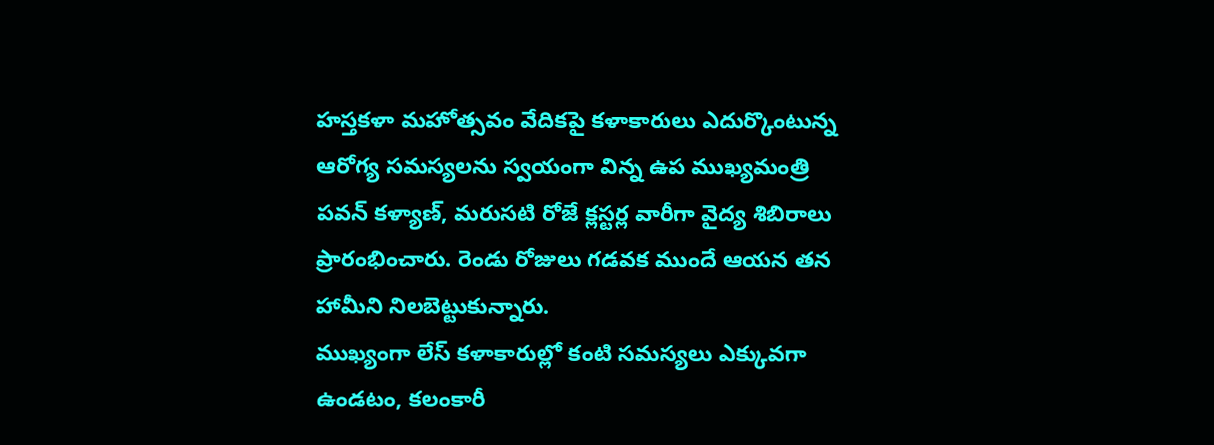హస్తకళా మహోత్సవం వేదికపై కళాకారులు ఎదుర్కొంటున్న ఆరోగ్య సమస్యలను స్వయంగా విన్న ఉప ముఖ్యమంత్రి పవన్ కళ్యాణ్, మరుసటి రోజే క్లస్టర్ల వారీగా వైద్య శిబిరాలు ప్రారంభించారు. రెండు రోజులు గడవక ముందే ఆయన తన హామీని నిలబెట్టుకున్నారు.
ముఖ్యంగా లేస్ కళాకారుల్లో కంటి సమస్యలు ఎక్కువగా ఉండటం, కలంకారీ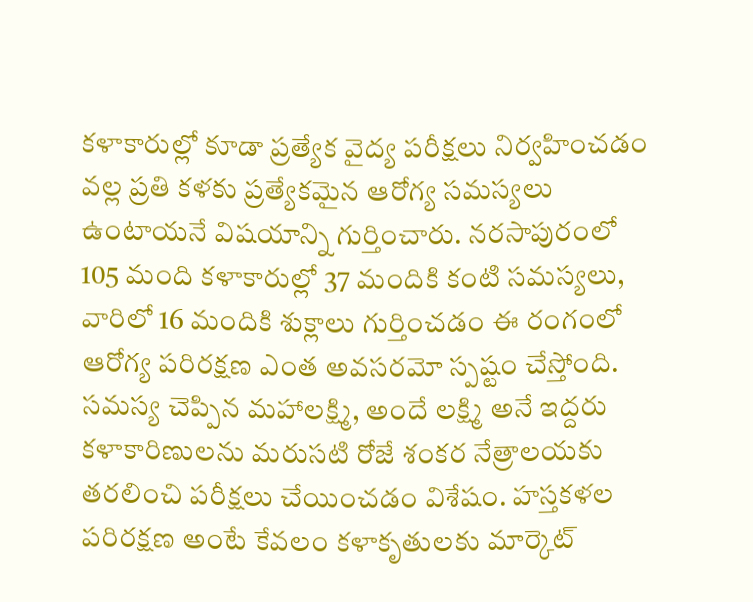కళాకారుల్లో కూడా ప్రత్యేక వైద్య పరీక్షలు నిర్వహించడం వల్ల ప్రతి కళకు ప్రత్యేకమైన ఆరోగ్య సమస్యలు ఉంటాయనే విషయాన్ని గుర్తించారు. నరసాపురంలో 105 మంది కళాకారుల్లో 37 మందికి కంటి సమస్యలు, వారిలో 16 మందికి శుక్లాలు గుర్తించడం ఈ రంగంలో ఆరోగ్య పరిరక్షణ ఎంత అవసరమో స్పష్టం చేస్తోంది.
సమస్య చెప్పిన మహాలక్ష్మి, అందే లక్ష్మి అనే ఇద్దరు కళాకారిణులను మరుసటి రోజే శంకర నేత్రాలయకు తరలించి పరీక్షలు చేయించడం విశేషం. హస్తకళల పరిరక్షణ అంటే కేవలం కళాకృతులకు మార్కెట్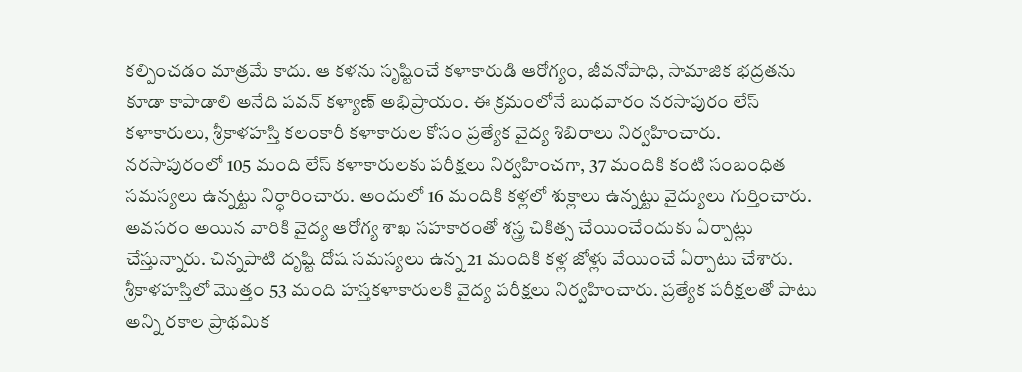కల్పించడం మాత్రమే కాదు. ఆ కళను సృష్టించే కళాకారుడి ఆరోగ్యం, జీవనోపాధి, సామాజిక భద్రతను కూడా కాపాడాలి అనేది పవన్ కళ్యాణ్ అభిప్రాయం. ఈ క్రమంలోనే బుధవారం నరసాపురం లేస్ కళాకారులు, శ్రీకాళహస్తి కలంకారీ కళాకారుల కోసం ప్రత్యేక వైద్య శిబిరాలు నిర్వహించారు.
నరసాపురంలో 105 మంది లేస్ కళాకారులకు పరీక్షలు నిర్వహించగా, 37 మందికి కంటి సంబంధిత సమస్యలు ఉన్నట్టు నిర్ధారించారు. అందులో 16 మందికి కళ్లలో శుక్లాలు ఉన్నట్టు వైద్యులు గుర్తించారు. అవసరం అయిన వారికి వైద్య ఆరోగ్య శాఖ సహకారంతో శస్త్ర చికిత్స చేయించేందుకు ఏర్పాట్లు చేస్తున్నారు. చిన్నపాటి దృష్టి దోష సమస్యలు ఉన్న 21 మందికి కళ్ల జోళ్లు వేయించే ఏర్పాటు చేశారు. శ్రీకాళహస్తిలో మొత్తం 53 మంది హస్తకళాకారులకి వైద్య పరీక్షలు నిర్వహించారు. ప్రత్యేక పరీక్షలతో పాటు అన్ని రకాల ప్రాథమిక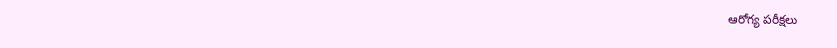ఆరోగ్య పరీక్షలు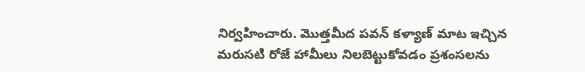నిర్వహించారు. మొత్తమీద పవన్ కళ్యాణ్ మాట ఇచ్చిన మరుసటి రోజే హామీలు నిలబెట్టుకోవడం ప్రశంసలను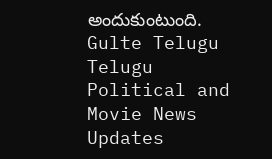అందుకుంటుంది.
Gulte Telugu Telugu Political and Movie News Updates